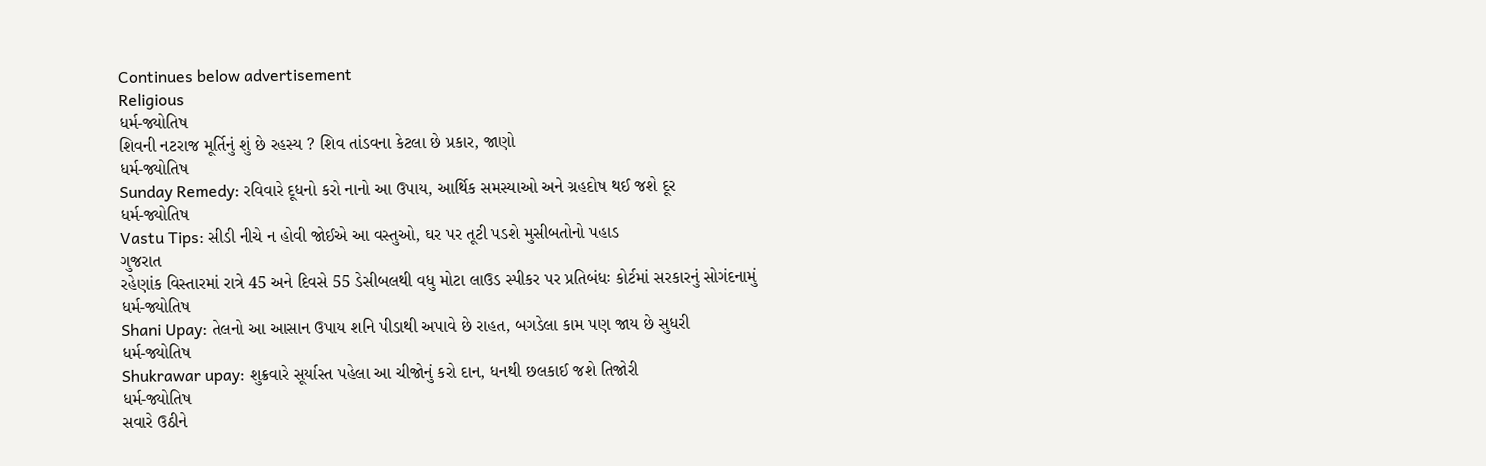Continues below advertisement
Religious
ધર્મ-જ્યોતિષ
શિવની નટરાજ મૂર્તિનું શું છે રહસ્ય ? શિવ તાંડવના કેટલા છે પ્રકાર, જાણો
ધર્મ-જ્યોતિષ
Sunday Remedy: રવિવારે દૂધનો કરો નાનો આ ઉપાય, આર્થિક સમસ્યાઓ અને ગ્રહદોષ થઈ જશે દૂર
ધર્મ-જ્યોતિષ
Vastu Tips: સીડી નીચે ન હોવી જોઈએ આ વસ્તુઓ, ઘર પર તૂટી પડશે મુસીબતોનો પહાડ
ગુજરાત
રહેણાંક વિસ્તારમાં રાત્રે 45 અને દિવસે 55 ડેસીબલથી વધુ મોટા લાઉડ સ્પીકર પર પ્રતિબંધઃ કોર્ટમાં સરકારનું સોગંદનામું
ધર્મ-જ્યોતિષ
Shani Upay: તેલનો આ આસાન ઉપાય શનિ પીડાથી અપાવે છે રાહત, બગડેલા કામ પણ જાય છે સુધરી
ધર્મ-જ્યોતિષ
Shukrawar upay: શુક્રવારે સૂર્યાસ્ત પહેલા આ ચીજોનું કરો દાન, ધનથી છલકાઈ જશે તિજોરી
ધર્મ-જ્યોતિષ
સવારે ઉઠીને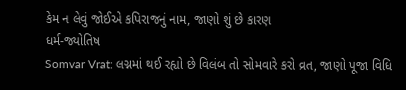કેમ ન લેવું જોઈએ કપિરાજનું નામ, જાણો શું છે કારણ
ધર્મ-જ્યોતિષ
Somvar Vrat: લગ્નમાં થઈ રહ્યો છે વિલંબ તો સોમવારે કરો વ્રત, જાણો પૂજા વિધિ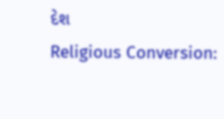દેશ
Religious Conversion: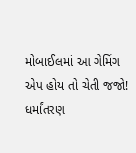મોબાઈલમાં આ ગેમિંગ એપ હોય તો ચેતી જજો! ધર્માંતરણ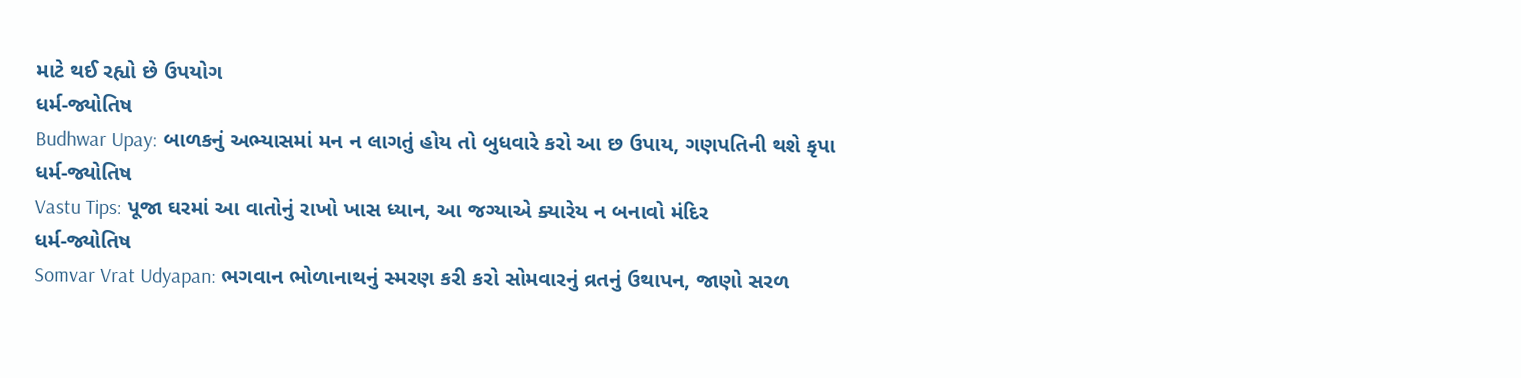માટે થઈ રહ્યો છે ઉપયોગ
ધર્મ-જ્યોતિષ
Budhwar Upay: બાળકનું અભ્યાસમાં મન ન લાગતું હોય તો બુધવારે કરો આ છ ઉપાય, ગણપતિની થશે કૃપા
ધર્મ-જ્યોતિષ
Vastu Tips: પૂજા ઘરમાં આ વાતોનું રાખો ખાસ ધ્યાન, આ જગ્યાએ ક્યારેય ન બનાવો મંદિર
ધર્મ-જ્યોતિષ
Somvar Vrat Udyapan: ભગવાન ભોળાનાથનું સ્મરણ કરી કરો સોમવારનું વ્રતનું ઉથાપન, જાણો સરળ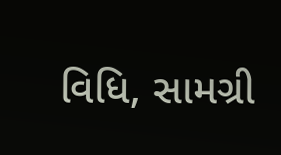વિધિ, સામગ્રી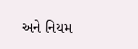અને નિયમ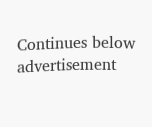Continues below advertisement